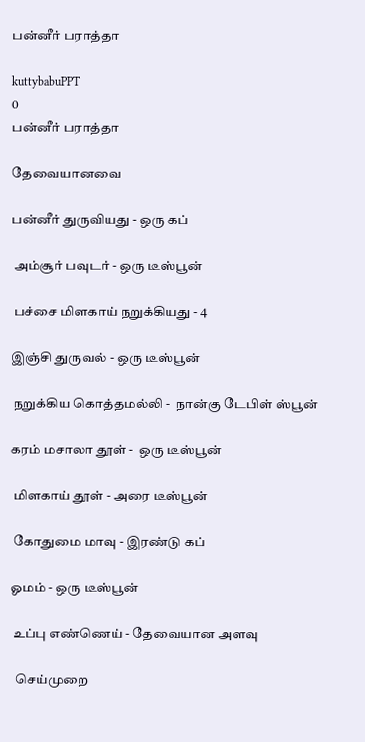பன்னீர் பராத்தா

kuttybabuPPT
0
பன்னீர் பராத்தா

தேவையானவை

பன்னீர் துருவியது - ஒரு கப்

 அம்சூர் பவுடர் - ஒரு டீஸ்பூன்

 பச்சை மிளகாய் நறுக்கியது - 4

இஞ்சி துருவல் - ஒரு டீஸ்பூன்

 நறுக்கிய கொத்தமல்லி -  நான்கு டேபிள் ஸ்பூன்

கரம் மசாலா தூள் -  ஒரு டீஸ்பூன்

 மிளகாய் தூள் - அரை டீஸ்பூன்

 கோதுமை மாவு - இரண்டு கப்

ஓமம் - ஒரு டீஸ்பூன்

 உப்பு எண்ணெய் - தேவையான அளவு

  செய்முறை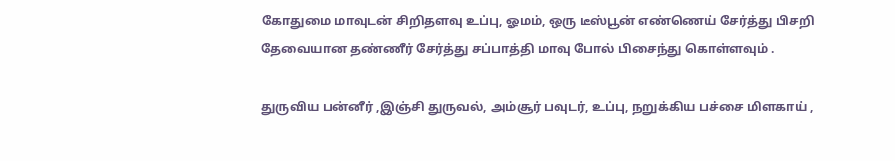கோதுமை மாவுடன் சிறிதளவு உப்பு, ஓமம், ஒரு டீஸ்பூன் எண்ணெய் சேர்த்து பிசறி தேவையான தண்ணீர் சேர்த்து சப்பாத்தி மாவு போல் பிசைந்து கொள்ளவும் .

துருவிய பன்னீர் ,இஞ்சி துருவல், அம்சூர் பவுடர், உப்பு, நறுக்கிய பச்சை மிளகாய் ,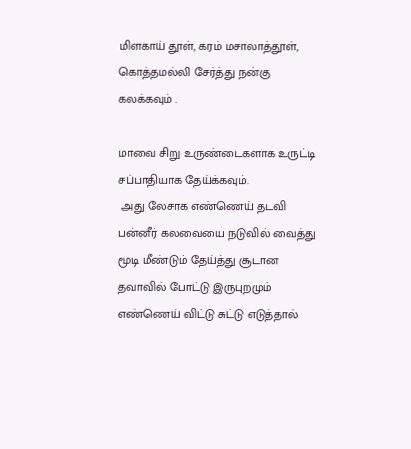மிளகாய் தூள், கரம் மசாலாத்தூள், கொத்தமல்லி சேர்த்து நன்கு கலக்கவும் .

மாவை சிறு உருண்டைகளாக உருட்டி சப்பாதியாக தேய்க்கவும்.
 அது லேசாக எண்ணெய் தடவி பன்னீர் கலவையை நடுவில் வைத்து மூடி மீண்டும் தேய்த்து சூடான தவாவில் போட்டு இருபுறமும் எண்ணெய் விட்டு சுட்டு எடுத்தால்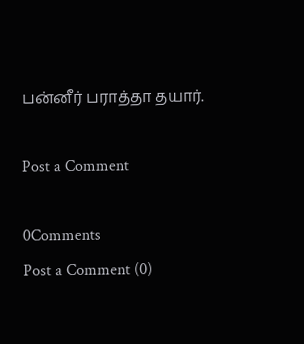பன்னீர் பராத்தா தயார்.

Post a Comment

0Comments
Post a Comment (0)